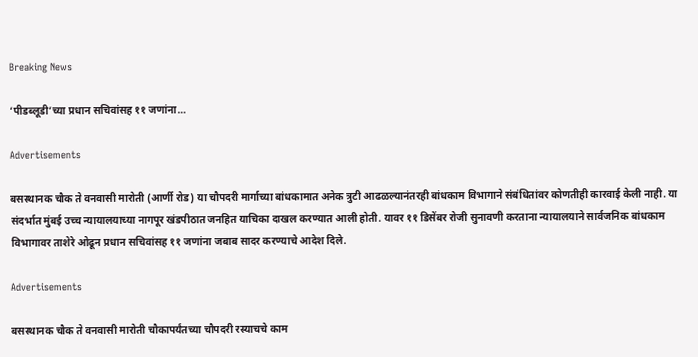Breaking News

‘पीडब्लूडी’च्या प्रधान सचिवांसह ११ जणांना…

Advertisements

बसस्थानक चौक ते वनवासी मारोती (आर्णी रोड) या चौपदरी मार्गाच्या बांधकामात अनेक त्रुटी आढळल्यानंतरही बांधकाम विभागाने संबंधितांवर कोणतीही कारवाई केली नाही. या संदर्भात मुंबई उच्च न्यायालयाच्या नागपूर खंडपीठात जनहित याचिका दाखल करण्यात आली होती. यावर ११ डिसेंबर रोजी सुनावणी करताना न्यायालयाने सार्वजनिक बांधकाम विभागावर ताशेरे ओढून प्रधान सचिवांसह ११ जणांना जबाब सादर करण्याचे आदेश दिले.

Advertisements

बसस्थानक चौक ते वनवासी मारोती चौकापर्यंतच्या चौपदरी रस्याचचे काम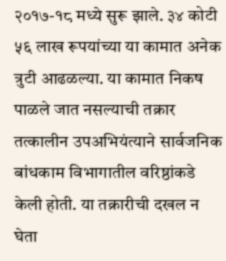२०१७-१८ मध्ये सुरू झाले. ३४ कोटी ५६ लाख रूपयांच्या या कामात अनेक त्रुटी आढळल्या. या कामात निकष पाळले जात नसल्याची तक्रार तत्कालीन उपअभियंत्याने सार्वजनिक बांधकाम विभागातील वरिष्ठांकडे केली होती. या तक्रारीची दखल न घेता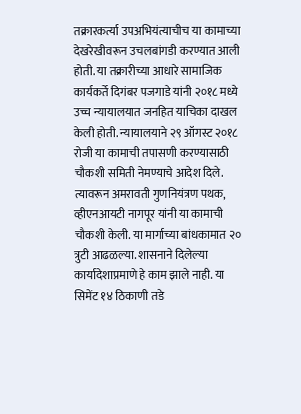तक्रारकर्त्या उपअभियंत्याचीच या कामाच्या देखरेखीवरून उचलबांगडी करण्यात आली होती. या तक्रारीच्या आधारे सामाजिक कार्यकर्ते दिगंबर पजगाडे यांनी २०१८ मध्ये उच्च न्यायालयात जनहित याचिका दाखल केली होती. न्यायालयाने २९ ऑगस्ट २०१८ रोजी या कामाची तपासणी करण्यासाठी चौकशी समिती नेमण्याचे आदेश दिले. त्यावरून अमरावती गुणनियंत्रण पथक, व्हीएनआयटी नागपूर यांनी या कामाची चौकशी केली. या मार्गाच्या बांधकामात २० त्रुटी आढळल्या. शासनाने दिलेल्या कार्यादेशाप्रमाणे हे काम झाले नाही. या सिमेंट १४ ठिकाणी तडे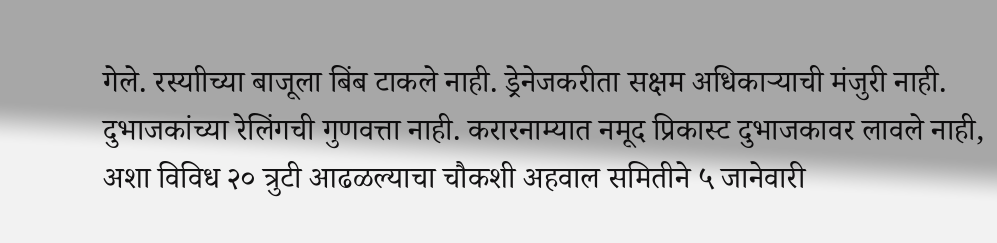गेले. रस्याीच्या बाजूला बिंब टाकले नाही. ड्रेनेजकरीता सक्षम अधिकाऱ्याची मंजुरी नाही. दुभाजकांच्या रेलिंगची गुणवत्ता नाही. करारनाम्यात नमूद प्रिकास्ट दुभाजकावर लावले नाही, अशा विविध २० त्रुटी आढळल्याचा चौकशी अहवाल समितीने ५ जानेवारी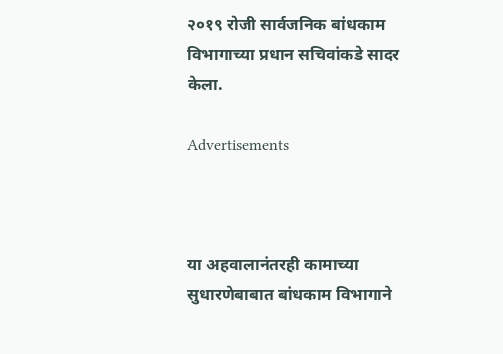२०१९ रोजी सार्वजनिक बांधकाम विभागाच्या प्रधान सचिवांकडे सादर केला.

Advertisements



या अहवालानंतरही कामाच्या सुधारणेबाबात बांधकाम विभागाने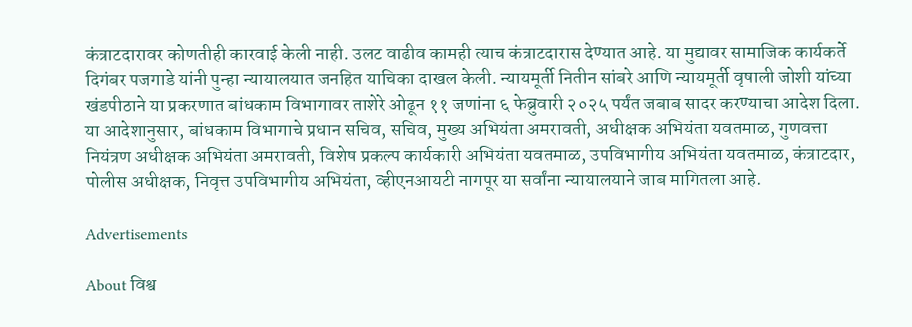कंत्राटदारावर कोणतीही कारवाई केली नाही. उलट वाढीव कामही त्याच कंत्राटदारास देण्यात आहे. या मुद्यावर सामाजिक कार्यकर्ते दिगंबर पजगाडे यांनी पुन्हा न्यायालयात जनहित याचिका दाखल केली. न्यायमूर्ती नितीन सांबरे आणि न्यायमूर्ती वृषाली जोशी यांच्या खंडपीठाने या प्रकरणात बांधकाम विभागावर ताशेरे ओढून ११ जणांना ६ फेब्रुवारी २०२५ पर्यंत जबाब सादर करण्याचा आदेश दिला. या आदेशानुसार, बांधकाम विभागाचे प्रधान सचिव, सचिव, मुख्य अभियंता अमरावती, अधीक्षक अभियंता यवतमाळ, गुणवत्ता नियंत्रण अधीक्षक अभियंता अमरावती, विशेष प्रकल्प कार्यकारी अभियंता यवतमाळ, उपविभागीय अभियंता यवतमाळ, कंत्राटदार, पोलीस अधीक्षक, निवृत्त उपविभागीय अभियंता, व्हीएनआयटी नागपूर या सर्वांना न्यायालयाने जाब मागितला आहे.

Advertisements

About विश्व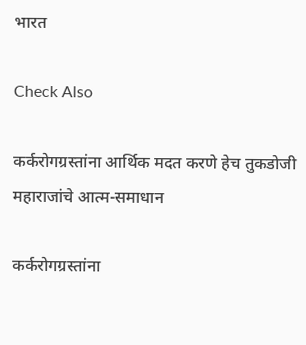भारत

Check Also

कर्करोगग्रस्तांना आर्थिक मदत करणे हेच तुकडोजी महाराजांचे आत्म-समाधान

कर्करोगग्रस्तांना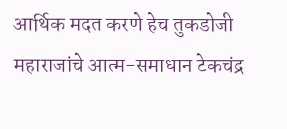आर्थिक मदत करणे हेच तुकडोजी महाराजांचे आत्म-समाधान टेकचंद्र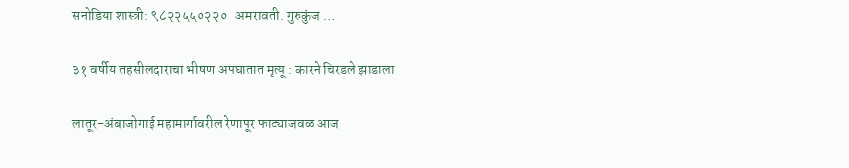सनोडिया शास्त्री: ९८२२५५०२२०   अमरावती. गुरुकुंज …

३१ वर्षीय तहसीलदाराचा भीषण अपघातात मृत्यू : कारने चिरडले झाडाला

लातूर-अंबाजोगाई महामार्गावरील रेणापूर फाट्याजवळ आज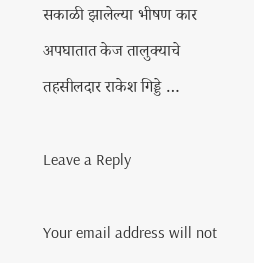सकाळी झालेल्या भीषण कार अपघातात केज तालुक्याचे तहसीलदार राकेश गिड्डे …

Leave a Reply

Your email address will not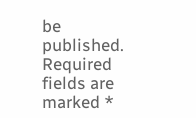be published. Required fields are marked *